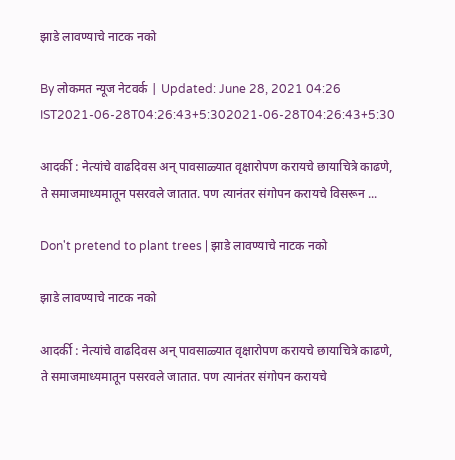झाडे लावण्याचे नाटक नको

By लोकमत न्यूज नेटवर्क | Updated: June 28, 2021 04:26 IST2021-06-28T04:26:43+5:302021-06-28T04:26:43+5:30

आदर्की : नेत्यांचे वाढदिवस अन् पावसाळ्यात वृक्षारोपण करायचे छायाचित्रे काढणे, ते समाजमाध्यमातून पसरवले जातात. पण त्यानंतर संगोपन करायचे विसरून ...

Don't pretend to plant trees | झाडे लावण्याचे नाटक नको

झाडे लावण्याचे नाटक नको

आदर्की : नेत्यांचे वाढदिवस अन् पावसाळ्यात वृक्षारोपण करायचे छायाचित्रे काढणे, ते समाजमाध्यमातून पसरवले जातात. पण त्यानंतर संगोपन करायचे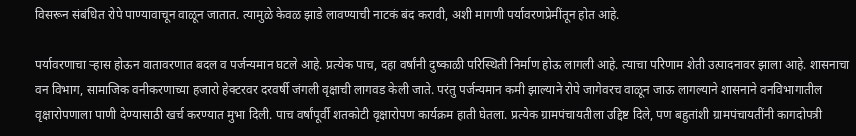विसरून संबंधित रोपे पाण्यावाचून वाळून जातात. त्यामुळे केवळ झाडे लावण्याची नाटकं बंद करावी, अशी मागणी पर्यावरणप्रेमींतून होत आहे.

पर्यावरणाचा ऱ्हास होऊन वातावरणात बदल व पर्जन्यमान घटले आहे. प्रत्येक पाच, दहा वर्षांनी दुष्काळी परिस्थिती निर्माण होऊ लागली आहे. त्याचा परिणाम शेती उत्पादनावर झाला आहे. शासनाचा वन विभाग, सामाजिक वनीकरणाच्या हजारो हेक्टरवर दरवर्षी जंगली वृक्षाची लागवड केली जाते. परंतु पर्जन्यमान कमी झाल्याने रोपे जागेवरच वाळून जाऊ लागल्याने शासनाने वनविभागातील वृक्षारोपणाला पाणी देण्यासाठी खर्च करण्यात मुभा दिली. पाच वर्षांपूर्वी शतकोटी वृक्षारोपण कार्यक्रम हाती घेतला. प्रत्येक ग्रामपंचायतीला उद्दिष्ट दिले, पण बहुतांशी ग्रामपंचायतींनी कागदोपत्री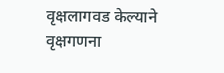वृक्षलागवड केल्याने वृक्षगणना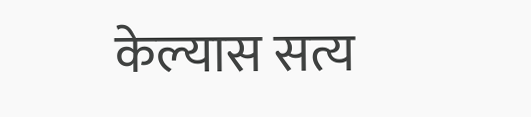केल्यास सत्य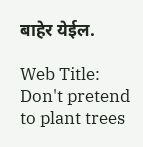बाहेर येईल.

Web Title: Don't pretend to plant trees